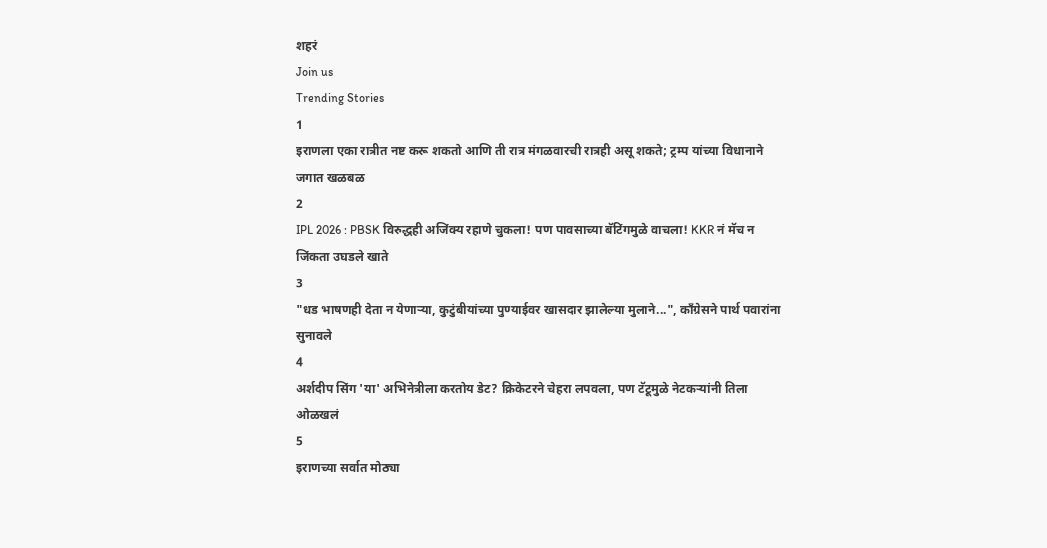शहरं
Join us
Trending Stories
1
इराणला एका रात्रीत नष्ट करू शकतो आणि ती रात्र मंगळवारची रात्रही असू शकते; ट्रम्प यांच्या विधानाने जगात खळबळ
2
IPL 2026 : PBSK विरुद्धही अजिंक्य रहाणे चुकला! पण पावसाच्या बॅटिंगमुळे वाचला! KKR नं मॅच न जिंकता उघडले खाते
3
"धड भाषणही देता न येणाऱ्या, कुटुंबीयांच्या पुण्याईवर खासदार झालेल्या मुलाने...", काँग्रेसने पार्थ पवारांना सुनावले
4
अर्शदीप सिंग 'या' अभिनेत्रीला करतोय डेट? क्रिकेटरने चेहरा लपवला, पण टॅटूमुळे नेटकऱ्यांनी तिला ओळखलं
5
इराणच्या सर्वात मोठ्या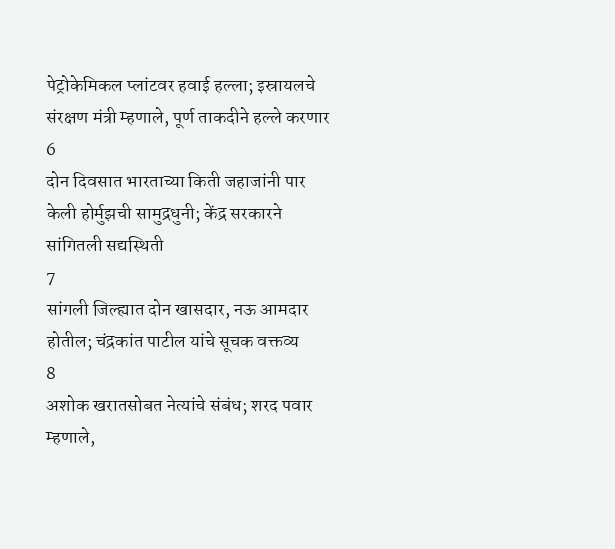पेट्रोकेमिकल प्लांटवर हवाई हल्ला; इस्रायलचे संरक्षण मंत्री म्हणाले, पूर्ण ताकदीने हल्ले करणार
6
दोन दिवसात भारताच्या किती जहाजांनी पार केली होर्मुझची सामुद्रधुनी; केंद्र सरकारने सांगितली सद्यस्थिती
7
सांगली जिल्ह्यात दोन खासदार, नऊ आमदार होतील; चंद्रकांत पाटील यांचे सूचक वक्तव्य
8
अशोक खरातसोबत नेत्यांचे संबंध; शरद पवार म्हणाले,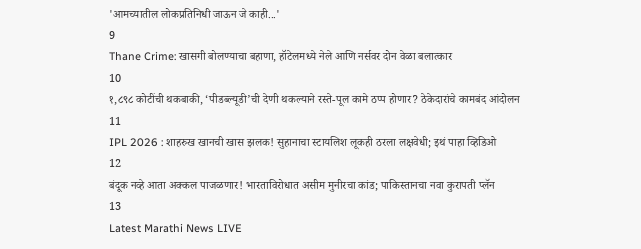'आमच्यातील लोकप्रतिनिधी जाऊन जे काही...'
9
Thane Crime: खासगी बोलण्याचा बहाणा, हॉटेलमध्ये नेले आणि नर्सवर दोन वेळा बलात्कार
10
१,८९८ कोटींची थकबाकी, ‘पीडब्ल्यूडी’ची देणी थकल्याने रस्ते-पूल कामे ठप्प होणार? ठेकेदारांचे कामबंद आंदोलन
11
IPL 2026 : शाहरुख खानची खास झलक! सुहानाचा स्टायलिश लूकही ठरला लक्षवेधी; इथं पाहा व्हिडिओ
12
बंदूक नव्हे आता अक्कल पाजळणार! भारताविरोधात असीम मुनीरचा कांड; पाकिस्तानचा नवा कुरापती प्लॅन
13
Latest Marathi News LIVE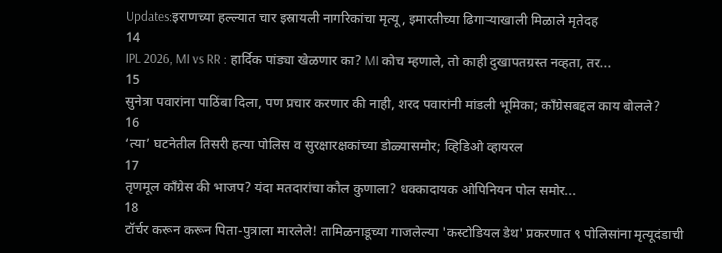Updates:इराणच्या हल्ल्यात चार इस्रायली नागरिकांचा मृत्यू, इमारतीच्या ढिगाऱ्याखाली मिळाले मृतेदह
14
IPL 2026, MI vs RR : हार्दिक पांड्या खेळणार का? MI कोच म्हणाले, तो काही दुखापतग्रस्त नव्हता, तर...
15
सुनेत्रा पवारांना पाठिंबा दिला, पण प्रचार करणार की नाही, शरद पवारांनी मांडली भूमिका; काँग्रेसबद्दल काय बोलले?
16
‘त्या’ घटनेतील तिसरी हत्या पोलिस व सुरक्षारक्षकांच्या डोळ्यासमोर; व्हिडिओ व्हायरल
17
तृणमूल काँग्रेस की भाजप? यंदा मतदारांचा कौल कुणाला? धक्कादायक ओपिनियन पोल समोर...
18
टॉर्चर करून करून पिता-पुत्राला मारलेले! तामिळनाडूच्या गाजलेल्या 'कस्टोडियल डेथ' प्रकरणात ९ पोलिसांना मृत्यूदंडाची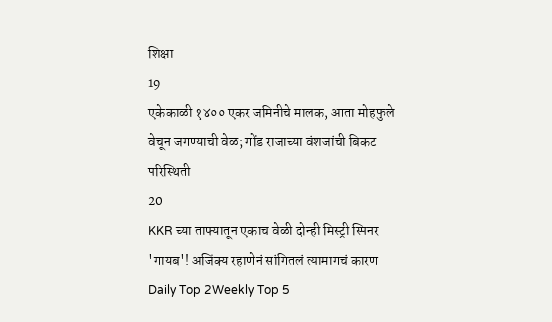शिक्षा
19
एकेकाळी १४०० एकर जमिनीचे मालक, आता मोहफुले वेचून जगण्याची वेळ; गोंड राजाच्या वंशजांची बिकट परिस्थिती
20
KKR च्या ताफ्यातून एकाच वेळी दोन्ही मिस्ट्री स्पिनर 'गायब'! अजिंक्य रहाणेनं सांगितलं त्यामागचं कारण
Daily Top 2Weekly Top 5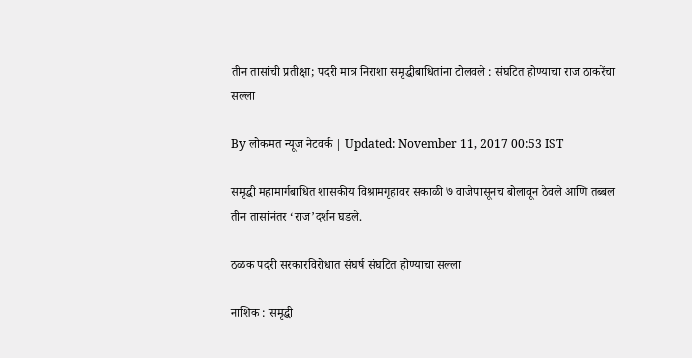तीन तासांची प्रतीक्षा; पदरी मात्र निराशा समृद्धीबाधितांना टोलवले : संघटित होण्याचा राज ठाकरेंचा सल्ला

By लोकमत न्यूज नेटवर्क | Updated: November 11, 2017 00:53 IST

समृद्धी महामार्गबाधित शासकीय विश्रामगृहावर सकाळी ७ वाजेपासूनच बोलावून ठेवले आणि तब्बल तीन तासांनंतर ‘राज’दर्शन घडले.

ठळक पदरी सरकारविरोधात संघर्ष संघटित होण्याचा सल्ला

नाशिक : समृद्धी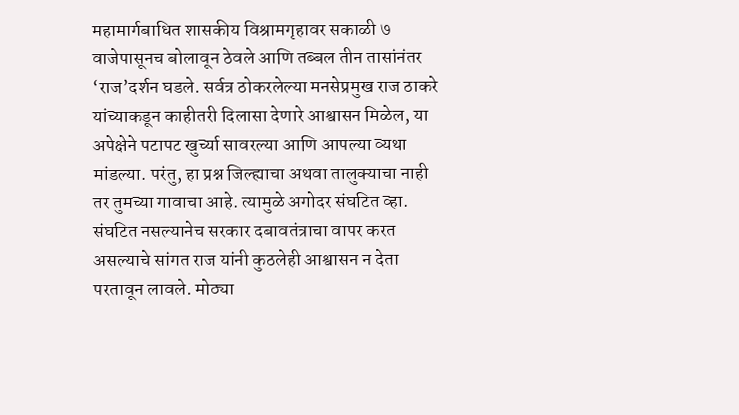महामार्गबाधित शासकीय विश्रामगृहावर सकाळी ७ वाजेपासूनच बोलावून ठेवले आणि तब्बल तीन तासांनंतर ‘राज’दर्शन घडले. सर्वत्र ठोकरलेल्या मनसेप्रमुख राज ठाकरे यांच्याकडून काहीतरी दिलासा देणारे आश्वासन मिळेल, या अपेक्षेने पटापट खुर्च्या सावरल्या आणि आपल्या व्यथा मांडल्या. परंतु, हा प्रश्न जिल्ह्याचा अथवा तालुक्याचा नाही तर तुमच्या गावाचा आहे. त्यामुळे अगोदर संघटित व्हा. संघटित नसल्यानेच सरकार दबावतंत्राचा वापर करत असल्याचे सांगत राज यांनी कुठलेही आश्वासन न देता परतावून लावले. मोठ्या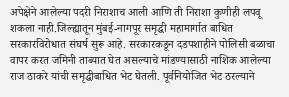अपेक्षेने आलेल्या पदरी निराशाच आली आणि ती निराशा कुणीही लपवू शकला नाही.जिल्ह्यातून मुंबई-नागपूर समृद्धी महामार्गात बाधित सरकारविरोधात संघर्ष सुरू आहे. सरकारकडून दडपशाहीने पोलिसी बळाचा वापर करत जमिनी ताब्यात घेत असल्याचे मांडण्यासाठी नाशिक आलेल्या राज ठाकरे यांची समृद्धीबाधित भेट घेतली. पूर्वनियोजित भेट ठरल्याने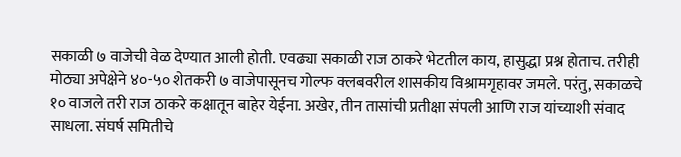सकाळी ७ वाजेची वेळ देण्यात आली होती. एवढ्या सकाळी राज ठाकरे भेटतील काय, हासुद्धा प्रश्न होताच. तरीही मोठ्या अपेक्षेने ४०-५० शेतकरी ७ वाजेपासूनच गोल्फ क्लबवरील शासकीय विश्रामगृहावर जमले. परंतु, सकाळचे १० वाजले तरी राज ठाकरे कक्षातून बाहेर येईना. अखेर, तीन तासांची प्रतीक्षा संपली आणि राज यांच्याशी संवाद साधला. संघर्ष समितीचे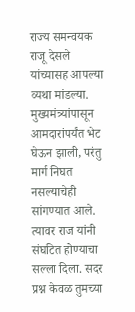राज्य समन्वयक राजू देसले यांच्यासह आपल्या व्यथा मांडल्या. मुख्यमंत्र्यांपासून आमदारांपर्यंत भेट घेऊन झाली, परंतु मार्ग निघत नसल्याचेही सांगण्यात आले. त्यावर राज यांनी संघटित होण्याचा सल्ला दिला. सदर प्रश्न केवळ तुमच्या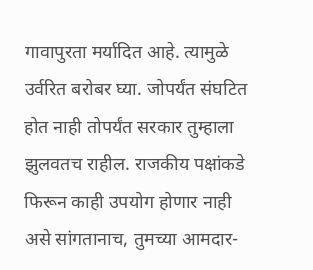गावापुरता मर्यादित आहे. त्यामुळे उर्वरित बरोबर घ्या. जोपर्यंत संघटित होत नाही तोपर्यंत सरकार तुम्हाला झुलवतच राहील. राजकीय पक्षांकडे फिरून काही उपयोग होणार नाही असे सांगतानाच, तुमच्या आमदार-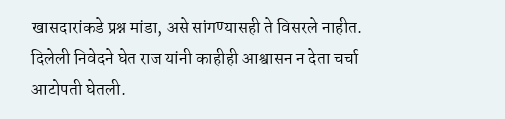खासदारांकडे प्रश्न मांडा, असे सांगण्यासही ते विसरले नाहीत. दिलेली निवेदने घेत राज यांनी काहीही आश्वासन न देता चर्चा आटोपती घेतली.